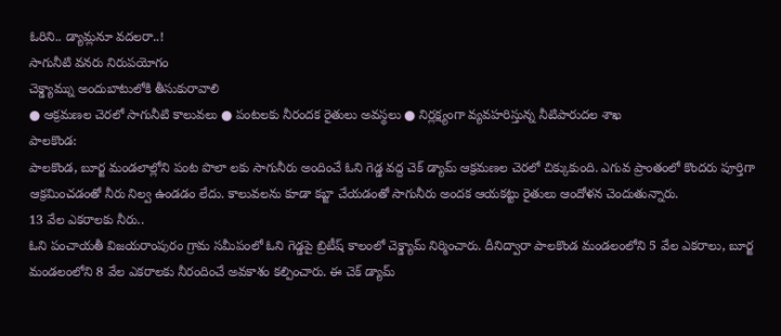ఓరిని.. డ్యామ్లనూ వదలరా..!
సాగునీటి వనరు నిరుపయోగం
చెక్డ్యామ్ను అందుబాటులోకి తీసుకురావాలి
● ఆక్రమణల చెరలో సాగునీటి కాలువలు ● పంటలకు నీరందక రైతులు అవస్థలు ● నిర్లక్ష్యంగా వ్యవహరిస్తున్న నీటిపారుదల శాఖ
పాలకొండ:
పాలకొండ, బూర్జ మండలాల్లోని పంట పొలా లకు సాగునీరు అందించే ఓని గెడ్డ వద్ద చెక్ డ్యామ్ ఆక్రమణల చెరలో చిక్కుకుంది. ఎగువ ప్రాంతంలో కొందరు పూర్తిగా ఆక్రమించడంతో నీరు నిల్వ ఉండడం లేదు. కాలువలను కూడా కబ్జా చేయడంతో సాగునీరు అందక ఆయకట్టు రైతులు ఆందోళన చెందుతున్నారు.
13 వేల ఎకరాలకు నీరు..
ఓని పంచాయతీ విజయరాంపురం గ్రామ సమీపంలో ఓని గెడ్డపై బ్రిటీష్ కాలంలో చెక్డ్యామ్ నిర్మించారు. దీనిద్వారా పాలకొండ మండలంలోని 5 వేల ఎకరాలు, బూర్జ మండలంలోని 8 వేల ఎకరాలకు నీరందించే అవకాశం కల్పించారు. ఈ చెక్ డ్యామ్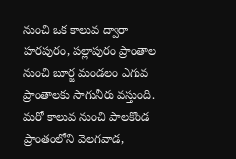నుంచి ఒక కాలువ ద్వారా హరపురం, పల్లాపురం ప్రాంతాల నుంచి బూర్జ మండలం ఎగువ ప్రాంతాలకు సాగునీరు వస్తుంది. మరో కాలువ నుంచి పాలకొండ ప్రాంతంలోని వెలగవాడ,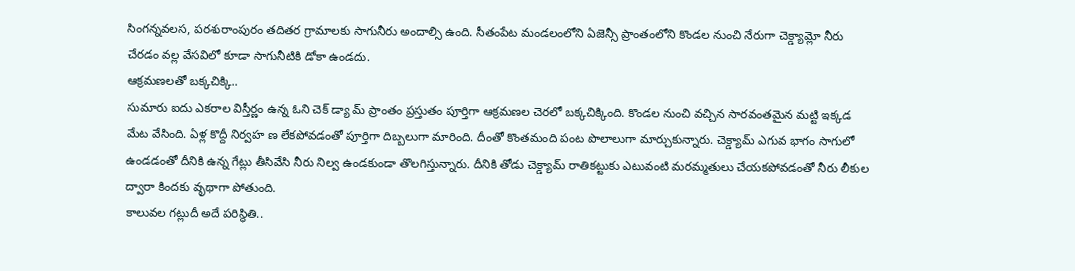సింగన్నవలస, పరశురాంపురం తదితర గ్రామాలకు సాగునీరు అందాల్సి ఉంది. సీతంపేట మండలంలోని ఏజెన్సీ ప్రాంతంలోని కొండల నుంచి నేరుగా చెక్డ్యామ్లో నీరు చేరడం వల్ల వేసవిలో కూడా సాగునీటికి డోకా ఉండదు.
ఆక్రమణలతో బక్కచిక్కి..
సుమారు ఐదు ఎకరాల విస్తీర్ణం ఉన్న ఓని చెక్ డ్యా మ్ ప్రాంతం ప్రస్తుతం పూర్తిగా ఆక్రమణల చెరలో బక్కచిక్కింది. కొండల నుంచి వచ్చిన సారవంతమైన మట్టి ఇక్కడ మేట వేసింది. ఏళ్ల కొద్దీ నిర్వహ ణ లేకపోవడంతో పూర్తిగా దిబ్బలుగా మారింది. దీంతో కొంతమంది పంట పొలాలుగా మార్చుకున్నారు. చెక్డ్యామ్ ఎగువ భాగం సాగులో ఉండడంతో దీనికి ఉన్న గేట్లు తీసివేసి నీరు నిల్వ ఉండకుండా తొలగిస్తున్నారు. దీనికి తోడు చెక్డ్యామ్ రాతికట్టుకు ఎటువంటి మరమ్మతులు చేయకపోవడంతో నీరు లీకుల ద్వారా కిందకు వృథాగా పోతుంది.
కాలువల గట్లుదీ అదే పరిస్థితి..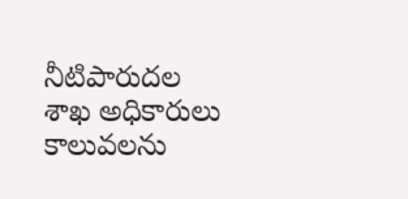నీటిపారుదల శాఖ అధికారులు కాలువలను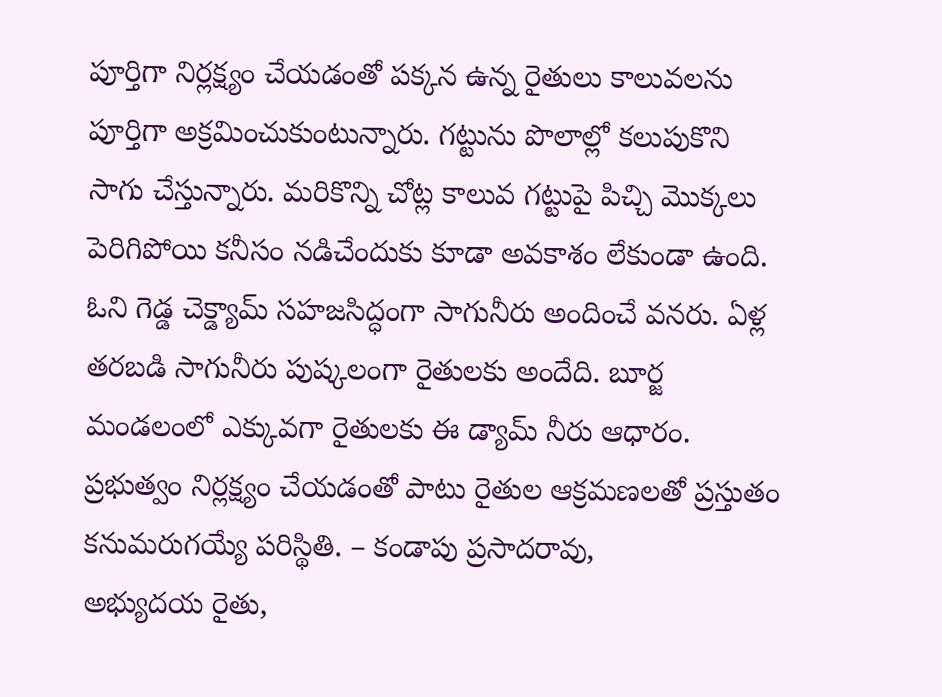పూర్తిగా నిర్లక్ష్యం చేయడంతో పక్కన ఉన్న రైతులు కాలువలను పూర్తిగా అక్రమించుకుంటున్నారు. గట్టును పొలాల్లో కలుపుకొని సాగు చేస్తున్నారు. మరికొన్ని చోట్ల కాలువ గట్టుపై పిచ్చి మొక్కలు పెరిగిపోయి కనీసం నడిచేందుకు కూడా అవకాశం లేకుండా ఉంది.
ఓని గెడ్డ చెక్డ్యామ్ సహజసిద్ధంగా సాగునీరు అందించే వనరు. ఏళ్ల తరబడి సాగునీరు పుష్కలంగా రైతులకు అందేది. బూర్జ మండలంలో ఎక్కువగా రైతులకు ఈ డ్యామ్ నీరు ఆధారం. ప్రభుత్వం నిర్లక్ష్యం చేయడంతో పాటు రైతుల ఆక్రమణలతో ప్రస్తుతం కనుమరుగయ్యే పరిస్థితి. – కండాపు ప్రసాదరావు,
అభ్యుదయ రైతు,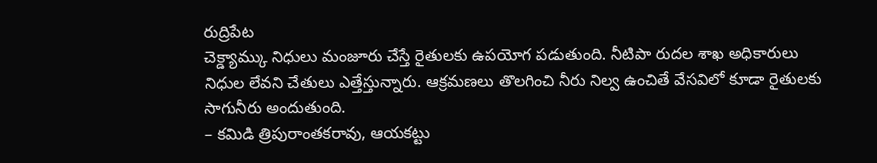రుద్రిపేట
చెక్డ్యామ్కు నిధులు మంజూరు చేస్తే రైతులకు ఉపయోగ పడుతుంది. నీటిపా రుదల శాఖ అధికారులు నిధుల లేవని చేతులు ఎత్తేస్తున్నారు. ఆక్రమణలు తొలగించి నీరు నిల్వ ఉంచితే వేసవిలో కూడా రైతులకు సాగునీరు అందుతుంది.
– కమిడి త్రిపురాంతకరావు, ఆయకట్టు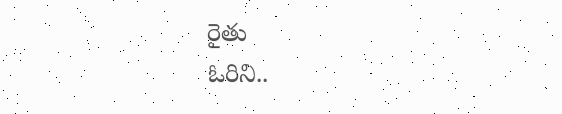రైతు
ఓరిని..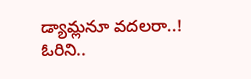డ్యామ్లనూ వదలరా..!
ఓరిని..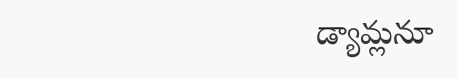డ్యామ్లనూ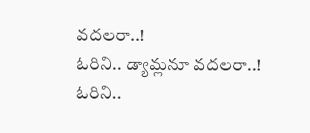వదలరా..!
ఓరిని.. డ్యామ్లనూ వదలరా..!
ఓరిని..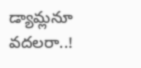డ్యామ్లనూ వదలరా..!